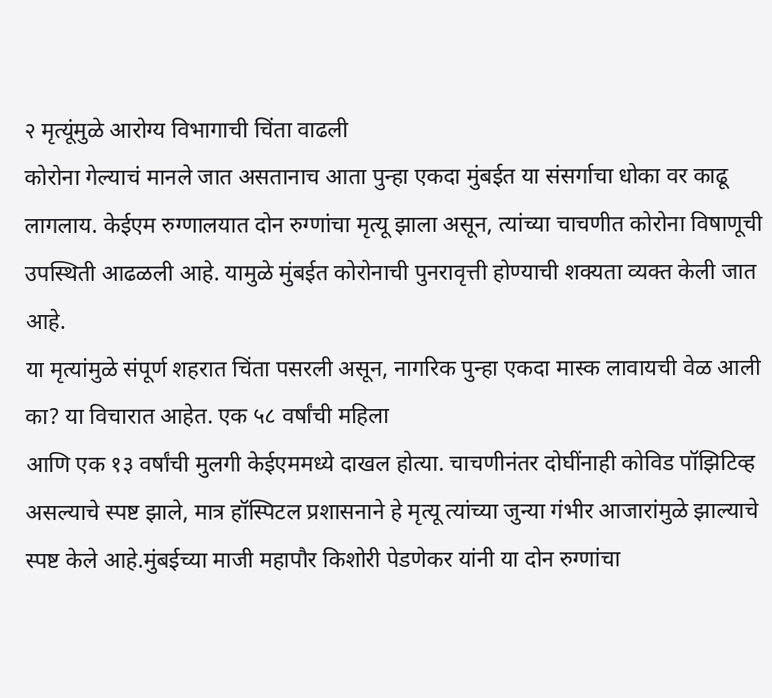२ मृत्यूंमुळे आरोग्य विभागाची चिंता वाढली
कोरोना गेल्याचं मानले जात असतानाच आता पुन्हा एकदा मुंबईत या संसर्गाचा धोका वर काढू लागलाय. केईएम रुग्णालयात दोन रुग्णांचा मृत्यू झाला असून, त्यांच्या चाचणीत कोरोना विषाणूची उपस्थिती आढळली आहे. यामुळे मुंबईत कोरोनाची पुनरावृत्ती होण्याची शक्यता व्यक्त केली जात आहे.
या मृत्यांमुळे संपूर्ण शहरात चिंता पसरली असून, नागरिक पुन्हा एकदा मास्क लावायची वेळ आली का? या विचारात आहेत. एक ५८ वर्षांची महिला
आणि एक १३ वर्षांची मुलगी केईएममध्ये दाखल होत्या. चाचणीनंतर दोघींनाही कोविड पॉझिटिव्ह असल्याचे स्पष्ट झाले, मात्र हॉस्पिटल प्रशासनाने हे मृत्यू त्यांच्या जुन्या गंभीर आजारांमुळे झाल्याचे स्पष्ट केले आहे.मुंबईच्या माजी महापौर किशोरी पेडणेकर यांनी या दोन रुग्णांचा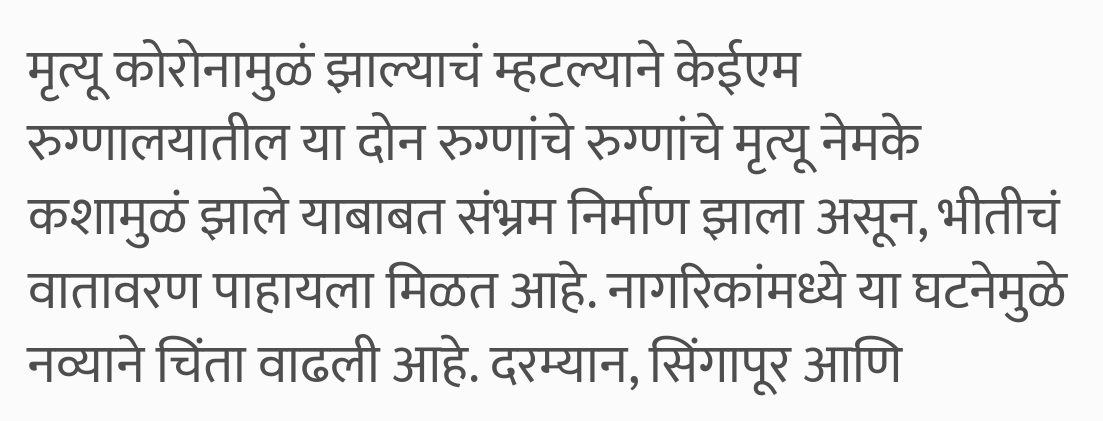मृत्यू कोरोनामुळं झाल्याचं म्हटल्याने केईएम रुग्णालयातील या दोन रुग्णांचे रुग्णांचे मृत्यू नेमके कशामुळं झाले याबाबत संभ्रम निर्माण झाला असून, भीतीचं वातावरण पाहायला मिळत आहे. नागरिकांमध्ये या घटनेमुळे नव्याने चिंता वाढली आहे. दरम्यान, सिंगापूर आणि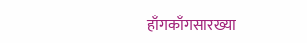हाँगकाँगसारख्या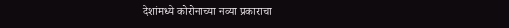देशांमध्ये कोरोनाच्या नव्या प्रकाराचा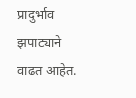प्रादुर्भाव झपाट्याने वाढत आहेत.